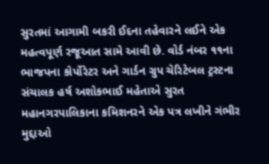સુરતમાં આગામી બકરી ઈદના તહેવારને લઈને એક મહત્વપૂર્ણ રજૂઆત સામે આવી છે. વોર્ડ નંબર ૧૧ના ભાજપના કોર્પોરેટર અને ગાર્ડન ગ્રુપ ચેરિટેબલ ટ્રસ્ટના સંચાલક હર્ષ અશોકભાઈ મહેતાએ સુરત મહાનગરપાલિકાના કમિશનરને એક પત્ર લખીને ગંભીર મુદ્દાઓ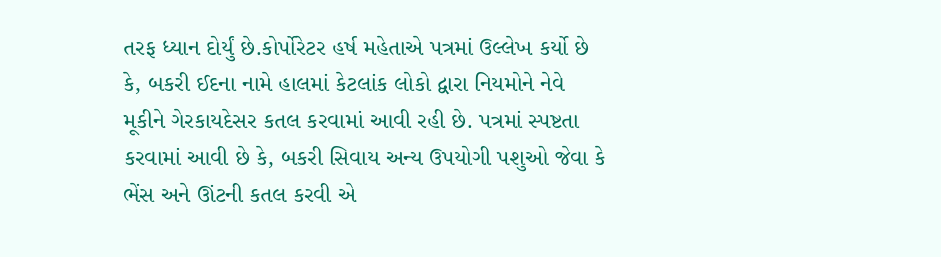તરફ ધ્યાન દોર્યું છે.કોર્પોરેટર હર્ષ મહેતાએ પત્રમાં ઉલ્લેખ કર્યો છે કે, બકરી ઈદના નામે હાલમાં કેટલાંક લોકો દ્વારા નિયમોને નેવે મૂકીને ગેરકાયદેસર કતલ કરવામાં આવી રહી છે. પત્રમાં સ્પષ્ટતા કરવામાં આવી છે કે, બકરી સિવાય અન્ય ઉપયોગી પશુઓ જેવા કે ભેંસ અને ઊંટની કતલ કરવી એ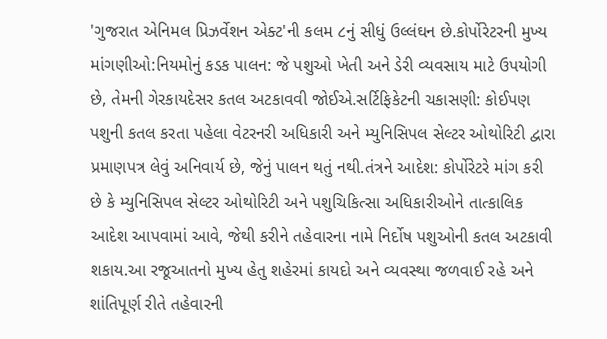'ગુજરાત એનિમલ પ્રિઝર્વેશન એક્ટ'ની કલમ ૮નું સીધું ઉલ્લંઘન છે.કોર્પોરેટરની મુખ્ય માંગણીઓ:નિયમોનું કડક પાલન: જે પશુઓ ખેતી અને ડેરી વ્યવસાય માટે ઉપયોગી છે, તેમની ગેરકાયદેસર કતલ અટકાવવી જોઈએ.સર્ટિફિકેટની ચકાસણી: કોઈપણ પશુની કતલ કરતા પહેલા વેટરનરી અધિકારી અને મ્યુનિસિપલ સેલ્ટર ઓથોરિટી દ્વારા પ્રમાણપત્ર લેવું અનિવાર્ય છે, જેનું પાલન થતું નથી.તંત્રને આદેશ: કોર્પોરેટરે માંગ કરી છે કે મ્યુનિસિપલ સેલ્ટર ઓથોરિટી અને પશુચિકિત્સા અધિકારીઓને તાત્કાલિક આદેશ આપવામાં આવે, જેથી કરીને તહેવારના નામે નિર્દોષ પશુઓની કતલ અટકાવી શકાય.આ રજૂઆતનો મુખ્ય હેતુ શહેરમાં કાયદો અને વ્યવસ્થા જળવાઈ રહે અને શાંતિપૂર્ણ રીતે તહેવારની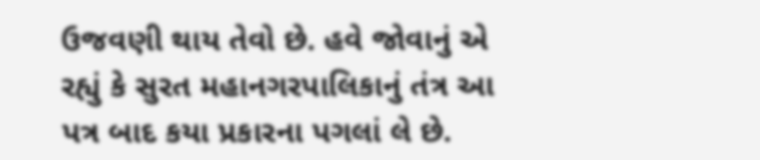ઉજવણી થાય તેવો છે. હવે જોવાનું એ રહ્યું કે સુરત મહાનગરપાલિકાનું તંત્ર આ પત્ર બાદ કયા પ્રકારના પગલાં લે છે.